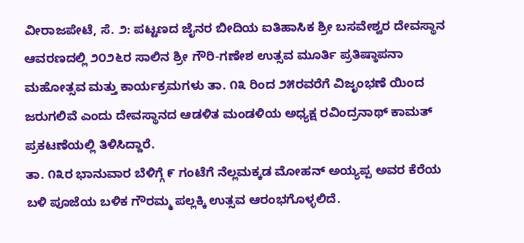ವೀರಾಜಪೇಟೆ, ಸೆ. ೨: ಪಟ್ಟಣದ ಜೈನರ ಬೀದಿಯ ಐತಿಹಾಸಿಕ ಶ್ರೀ ಬಸವೇಶ್ವರ ದೇವಸ್ಥಾನ ಆವರಣದಲ್ಲಿ ೨೦೨೬ರ ಸಾಲಿನ ಶ್ರೀ ಗೌರಿ-ಗಣೇಶ ಉತ್ಸವ ಮೂರ್ತಿ ಪ್ರತಿಷ್ಠಾಪನಾ ಮಹೋತ್ಸವ ಮತ್ತು ಕಾರ್ಯಕ್ರಮಗಳು ತಾ. ೧೩ ರಿಂದ ೨೫ರವರೆಗೆ ವಿಜೃಂಭಣೆ ಯಿಂದ ಜರುಗಲಿವೆ ಎಂದು ದೇವಸ್ಥಾನದ ಆಡಳಿತ ಮಂಡಳಿಯ ಅಧ್ಯಕ್ಷ ರವಿಂದ್ರನಾಥ್ ಕಾಮತ್ ಪ್ರಕಟಣೆಯಲ್ಲಿ ತಿಳಿಸಿದ್ದಾರೆ.
ತಾ. ೧೩ರ ಭಾನುವಾರ ಬೆಳಿಗ್ಗೆ ೯ ಗಂಟೆಗೆ ನೆಲ್ಲಮಕ್ಕಡ ಮೋಹನ್ ಅಯ್ಯಪ್ಪ ಅವರ ಕೆರೆಯ ಬಳಿ ಪೂಜೆಯ ಬಳಿಕ ಗೌರಮ್ಮ ಪಲ್ಲಕ್ಕಿ ಉತ್ಸವ ಆರಂಭಗೊಳ್ಳಲಿದೆ.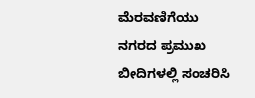ಮೆರವಣಿಗೆಯು ನಗರದ ಪ್ರಮುಖ ಬೀದಿಗಳಲ್ಲಿ ಸಂಚರಿಸಿ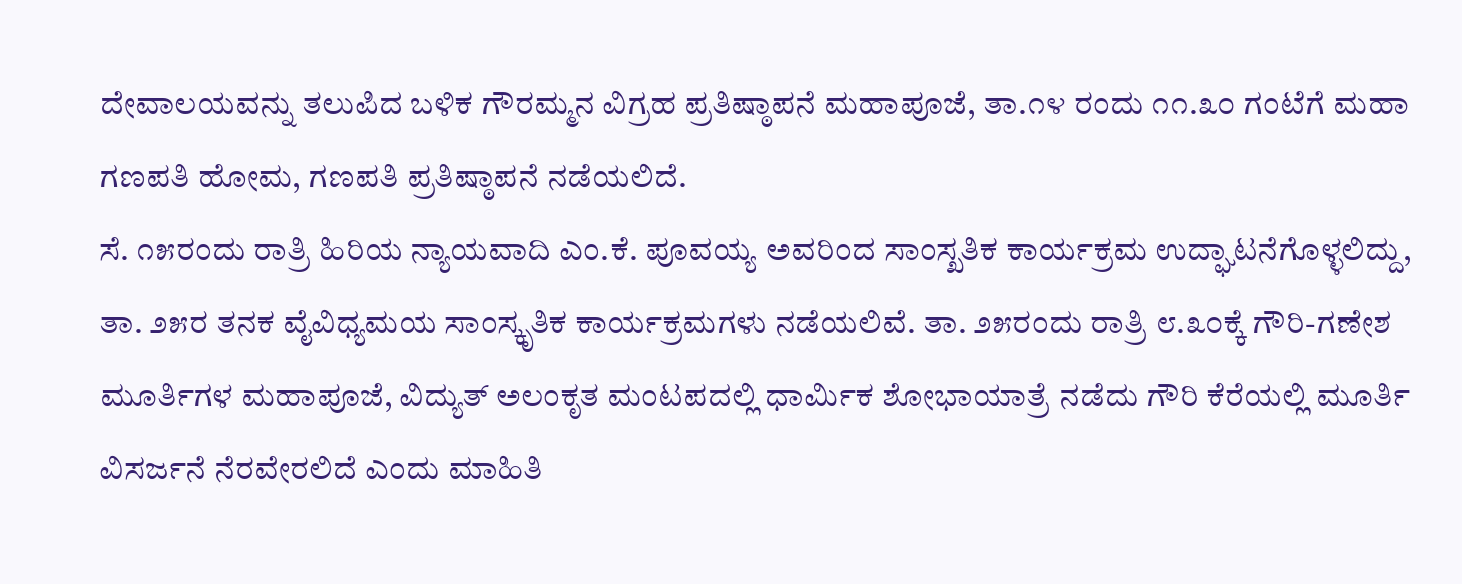ದೇವಾಲಯವನ್ನು ತಲುಪಿದ ಬಳಿಕ ಗೌರಮ್ಮನ ವಿಗ್ರಹ ಪ್ರತಿಷ್ಠಾಪನೆ ಮಹಾಪೂಜೆ, ತಾ.೧೪ ರಂದು ೧೧.೩೦ ಗಂಟೆಗೆ ಮಹಾ ಗಣಪತಿ ಹೋಮ, ಗಣಪತಿ ಪ್ರತಿಷ್ಠಾಪನೆ ನಡೆಯಲಿದೆ.
ಸೆ. ೧೫ರಂದು ರಾತ್ರಿ ಹಿರಿಯ ನ್ಯಾಯವಾದಿ ಎಂ.ಕೆ. ಪೂವಯ್ಯ ಅವರಿಂದ ಸಾಂಸ್ಖತಿಕ ಕಾರ್ಯಕ್ರಮ ಉದ್ಘಾಟನೆಗೊಳ್ಳಲಿದ್ದು, ತಾ. ೨೫ರ ತನಕ ವೈವಿಧ್ಯಮಯ ಸಾಂಸ್ಕೃತಿಕ ಕಾರ್ಯಕ್ರಮಗಳು ನಡೆಯಲಿವೆ. ತಾ. ೨೫ರಂದು ರಾತ್ರಿ ೮.೩೦ಕ್ಕೆ ಗೌರಿ-ಗಣೇಶ ಮೂರ್ತಿಗಳ ಮಹಾಪೂಜೆ, ವಿದ್ಯುತ್ ಅಲಂಕೃತ ಮಂಟಪದಲ್ಲಿ ಧಾರ್ಮಿಕ ಶೋಭಾಯಾತ್ರೆ ನಡೆದು ಗೌರಿ ಕೆರೆಯಲ್ಲಿ ಮೂರ್ತಿ ವಿಸರ್ಜನೆ ನೆರವೇರಲಿದೆ ಎಂದು ಮಾಹಿತಿ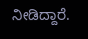ನೀಡಿದ್ದಾರೆ.